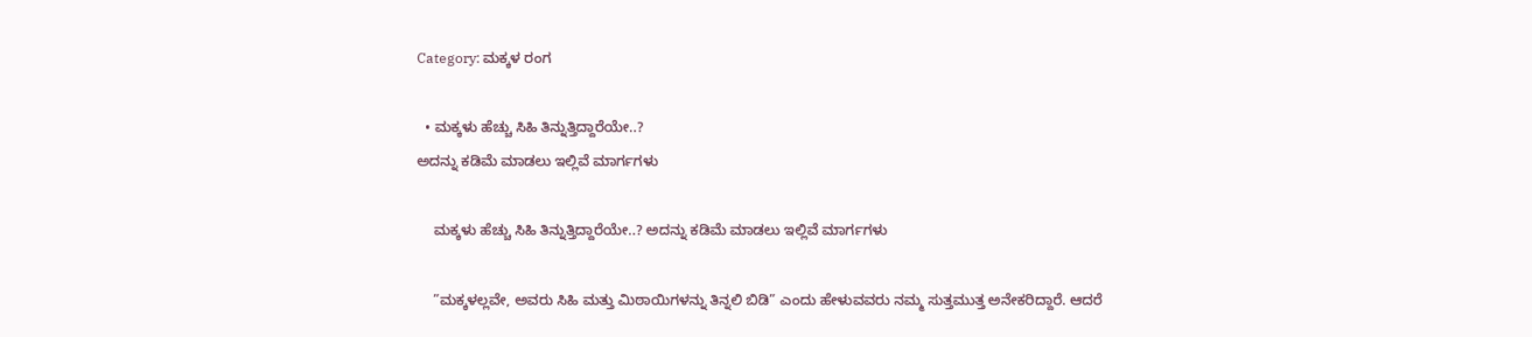Category: ಮಕ್ಕಳ ರಂಗ

  • ಮಕ್ಕಳು ಹೆಚ್ಚು ಸಿಹಿ ತಿನ್ನುತ್ತಿದ್ದಾರೆಯೇ..?
ಅದನ್ನು ಕಡಿಮೆ ಮಾಡಲು ಇಲ್ಲಿವೆ ಮಾರ್ಗಗಳು

    ಮಕ್ಕಳು ಹೆಚ್ಚು ಸಿಹಿ ತಿನ್ನುತ್ತಿದ್ದಾರೆಯೇ..? ಅದನ್ನು ಕಡಿಮೆ ಮಾಡಲು ಇಲ್ಲಿವೆ ಮಾರ್ಗಗಳು

    ”ಮಕ್ಕಳಲ್ಲವೇ, ಅವರು ಸಿಹಿ ಮತ್ತು ಮಿಠಾಯಿಗಳನ್ನು ತಿನ್ನಲಿ ಬಿಡಿ” ಎಂದು ಹೇಳುವವರು ನಮ್ಮ ಸುತ್ತಮುತ್ತ ಅನೇಕರಿದ್ದಾರೆ. ಆದರೆ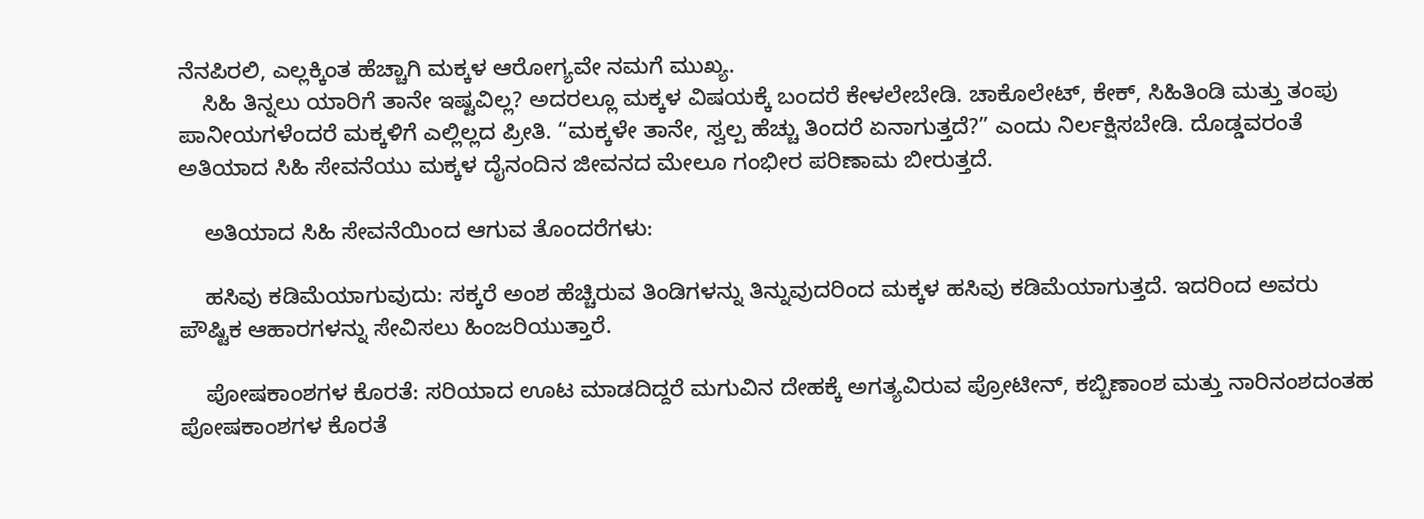ನೆನಪಿರಲಿ, ಎಲ್ಲಕ್ಕಿಂತ ಹೆಚ್ಚಾಗಿ ಮಕ್ಕಳ ಆರೋಗ್ಯವೇ ನಮಗೆ ಮುಖ್ಯ.
    ಸಿಹಿ ತಿನ್ನಲು ಯಾರಿಗೆ ತಾನೇ ಇಷ್ಟವಿಲ್ಲ? ಅದರಲ್ಲೂ ಮಕ್ಕಳ ವಿಷಯಕ್ಕೆ ಬಂದರೆ ಕೇಳಲೇಬೇಡಿ. ಚಾಕೊಲೇಟ್, ಕೇಕ್, ಸಿಹಿತಿಂಡಿ ಮತ್ತು ತಂಪು ಪಾನೀಯಗಳೆಂದರೆ ಮಕ್ಕಳಿಗೆ ಎಲ್ಲಿಲ್ಲದ ಪ್ರೀತಿ. “ಮಕ್ಕಳೇ ತಾನೇ, ಸ್ವಲ್ಪ ಹೆಚ್ಚು ತಿಂದರೆ ಏನಾಗುತ್ತದೆ?” ಎಂದು ನಿರ್ಲಕ್ಷಿಸಬೇಡಿ. ದೊಡ್ಡವರಂತೆ ಅತಿಯಾದ ಸಿಹಿ ಸೇವನೆಯು ಮಕ್ಕಳ ದೈನಂದಿನ ಜೀವನದ ಮೇಲೂ ಗಂಭೀರ ಪರಿಣಾಮ ಬೀರುತ್ತದೆ.

    ಅತಿಯಾದ ಸಿಹಿ ಸೇವನೆಯಿಂದ ಆಗುವ ತೊಂದರೆಗಳು:

    ಹಸಿವು ಕಡಿಮೆಯಾಗುವುದು: ಸಕ್ಕರೆ ಅಂಶ ಹೆಚ್ಚಿರುವ ತಿಂಡಿಗಳನ್ನು ತಿನ್ನುವುದರಿಂದ ಮಕ್ಕಳ ಹಸಿವು ಕಡಿಮೆಯಾಗುತ್ತದೆ. ಇದರಿಂದ ಅವರು ಪೌಷ್ಟಿಕ ಆಹಾರಗಳನ್ನು ಸೇವಿಸಲು ಹಿಂಜರಿಯುತ್ತಾರೆ.

    ಪೋಷಕಾಂಶಗಳ ಕೊರತೆ: ಸರಿಯಾದ ಊಟ ಮಾಡದಿದ್ದರೆ ಮಗುವಿನ ದೇಹಕ್ಕೆ ಅಗತ್ಯವಿರುವ ಪ್ರೋಟೀನ್, ಕಬ್ಬಿಣಾಂಶ ಮತ್ತು ನಾರಿನಂಶದಂತಹ ಪೋಷಕಾಂಶಗಳ ಕೊರತೆ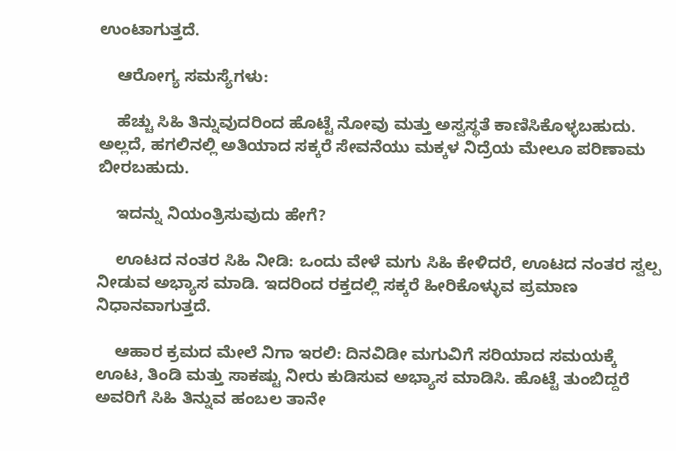ಉಂಟಾಗುತ್ತದೆ.

    ಆರೋಗ್ಯ ಸಮಸ್ಯೆಗಳು:

    ಹೆಚ್ಚು ಸಿಹಿ ತಿನ್ನುವುದರಿಂದ ಹೊಟ್ಟೆ ನೋವು ಮತ್ತು ಅಸ್ವಸ್ಥತೆ ಕಾಣಿಸಿಕೊಳ್ಳಬಹುದು. ಅಲ್ಲದೆ, ಹಗಲಿನಲ್ಲಿ ಅತಿಯಾದ ಸಕ್ಕರೆ ಸೇವನೆಯು ಮಕ್ಕಳ ನಿದ್ರೆಯ ಮೇಲೂ ಪರಿಣಾಮ ಬೀರಬಹುದು.

    ಇದನ್ನು ನಿಯಂತ್ರಿಸುವುದು ಹೇಗೆ?

    ಊಟದ ನಂತರ ಸಿಹಿ ನೀಡಿ: ಒಂದು ವೇಳೆ ಮಗು ಸಿಹಿ ಕೇಳಿದರೆ, ಊಟದ ನಂತರ ಸ್ವಲ್ಪ ನೀಡುವ ಅಭ್ಯಾಸ ಮಾಡಿ. ಇದರಿಂದ ರಕ್ತದಲ್ಲಿ ಸಕ್ಕರೆ ಹೀರಿಕೊಳ್ಳುವ ಪ್ರಮಾಣ ನಿಧಾನವಾಗುತ್ತದೆ.

    ಆಹಾರ ಕ್ರಮದ ಮೇಲೆ ನಿಗಾ ಇರಲಿ: ದಿನವಿಡೀ ಮಗುವಿಗೆ ಸರಿಯಾದ ಸಮಯಕ್ಕೆ ಊಟ, ತಿಂಡಿ ಮತ್ತು ಸಾಕಷ್ಟು ನೀರು ಕುಡಿಸುವ ಅಭ್ಯಾಸ ಮಾಡಿಸಿ. ಹೊಟ್ಟೆ ತುಂಬಿದ್ದರೆ ಅವರಿಗೆ ಸಿಹಿ ತಿನ್ನುವ ಹಂಬಲ ತಾನೇ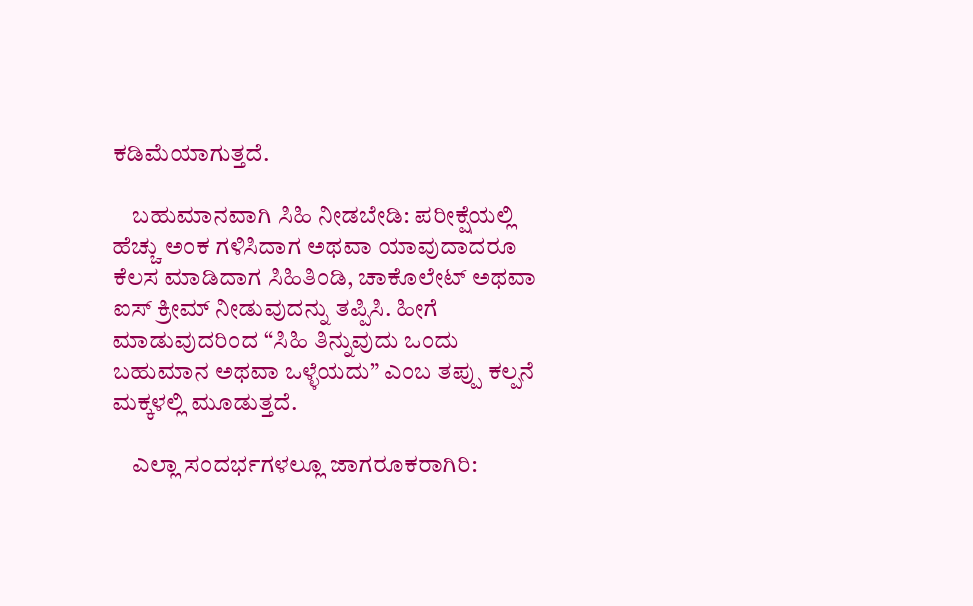ಕಡಿಮೆಯಾಗುತ್ತದೆ.

    ಬಹುಮಾನವಾಗಿ ಸಿಹಿ ನೀಡಬೇಡಿ: ಪರೀಕ್ಷೆಯಲ್ಲಿ ಹೆಚ್ಚು ಅಂಕ ಗಳಿಸಿದಾಗ ಅಥವಾ ಯಾವುದಾದರೂ ಕೆಲಸ ಮಾಡಿದಾಗ ಸಿಹಿತಿಂಡಿ, ಚಾಕೊಲೇಟ್ ಅಥವಾ ಐಸ್ ಕ್ರೀಮ್ ನೀಡುವುದನ್ನು ತಪ್ಪಿಸಿ. ಹೀಗೆ ಮಾಡುವುದರಿಂದ “ಸಿಹಿ ತಿನ್ನುವುದು ಒಂದು ಬಹುಮಾನ ಅಥವಾ ಒಳ್ಳೆಯದು” ಎಂಬ ತಪ್ಪು ಕಲ್ಪನೆ ಮಕ್ಕಳಲ್ಲಿ ಮೂಡುತ್ತದೆ.

    ಎಲ್ಲಾ ಸಂದರ್ಭಗಳಲ್ಲೂ ಜಾಗರೂಕರಾಗಿರಿ: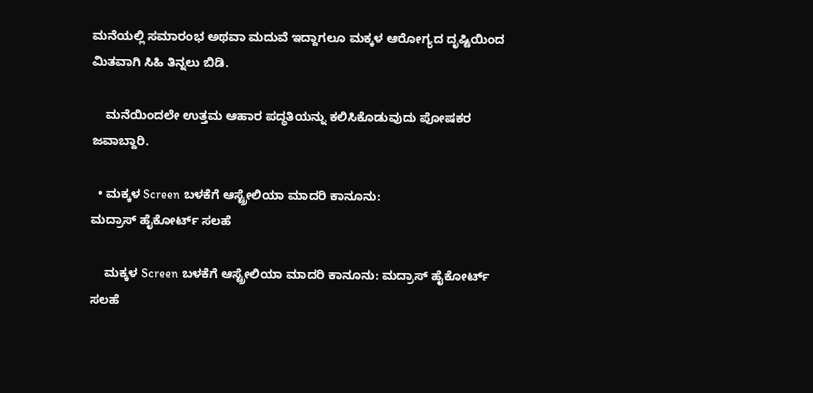ಮನೆಯಲ್ಲಿ ಸಮಾರಂಭ ಅಥವಾ ಮದುವೆ ಇದ್ದಾಗಲೂ ಮಕ್ಕಳ ಆರೋಗ್ಯದ ದೃಷ್ಟಿಯಿಂದ ಮಿತವಾಗಿ ಸಿಹಿ ತಿನ್ನಲು ಬಿಡಿ.

    ಮನೆಯಿಂದಲೇ ಉತ್ತಮ ಆಹಾರ ಪದ್ಧತಿಯನ್ನು ಕಲಿಸಿಕೊಡುವುದು ಪೋಷಕರ ಜವಾಬ್ದಾರಿ.

  • ಮಕ್ಕಳ Screen ಬಳಕೆಗೆ ಆಸ್ಟ್ರೇಲಿಯಾ ಮಾದರಿ ಕಾನೂನು:
ಮದ್ರಾಸ್ ಹೈಕೋರ್ಟ್ ಸಲಹೆ

    ಮಕ್ಕಳ Screen ಬಳಕೆಗೆ ಆಸ್ಟ್ರೇಲಿಯಾ ಮಾದರಿ ಕಾನೂನು: ಮದ್ರಾಸ್ ಹೈಕೋರ್ಟ್ ಸಲಹೆ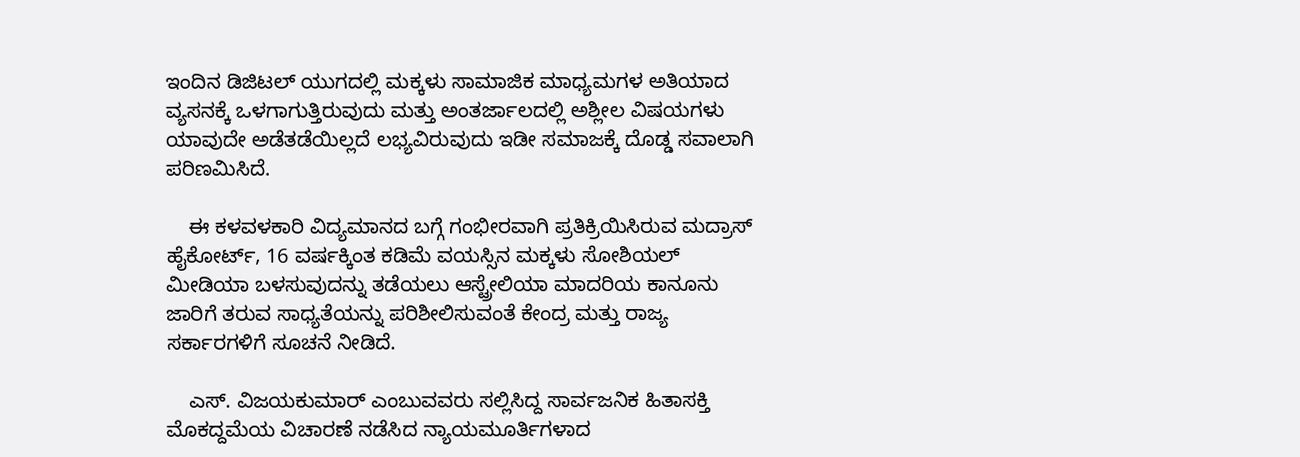ಇಂದಿನ ಡಿಜಿಟಲ್ ಯುಗದಲ್ಲಿ ಮಕ್ಕಳು ಸಾಮಾಜಿಕ ಮಾಧ್ಯಮಗಳ ಅತಿಯಾದ ವ್ಯಸನಕ್ಕೆ ಒಳಗಾಗುತ್ತಿರುವುದು ಮತ್ತು ಅಂತರ್ಜಾಲದಲ್ಲಿ ಅಶ್ಲೀಲ ವಿಷಯಗಳು ಯಾವುದೇ ಅಡೆತಡೆಯಿಲ್ಲದೆ ಲಭ್ಯವಿರುವುದು ಇಡೀ ಸಮಾಜಕ್ಕೆ ದೊಡ್ಡ ಸವಾಲಾಗಿ ಪರಿಣಮಿಸಿದೆ.

    ಈ ಕಳವಳಕಾರಿ ವಿದ್ಯಮಾನದ ಬಗ್ಗೆ ಗಂಭೀರವಾಗಿ ಪ್ರತಿಕ್ರಿಯಿಸಿರುವ ಮದ್ರಾಸ್ ಹೈಕೋರ್ಟ್, 16 ವರ್ಷಕ್ಕಿಂತ ಕಡಿಮೆ ವಯಸ್ಸಿನ ಮಕ್ಕಳು ಸೋಶಿಯಲ್ ಮೀಡಿಯಾ ಬಳಸುವುದನ್ನು ತಡೆಯಲು ಆಸ್ಟ್ರೇಲಿಯಾ ಮಾದರಿಯ ಕಾನೂನು ಜಾರಿಗೆ ತರುವ ಸಾಧ್ಯತೆಯನ್ನು ಪರಿಶೀಲಿಸುವಂತೆ ಕೇಂದ್ರ ಮತ್ತು ರಾಜ್ಯ ಸರ್ಕಾರಗಳಿಗೆ ಸೂಚನೆ ನೀಡಿದೆ.

    ಎಸ್. ವಿಜಯಕುಮಾರ್ ಎಂಬುವವರು ಸಲ್ಲಿಸಿದ್ದ ಸಾರ್ವಜನಿಕ ಹಿತಾಸಕ್ತಿ ಮೊಕದ್ದಮೆಯ ವಿಚಾರಣೆ ನಡೆಸಿದ ನ್ಯಾಯಮೂರ್ತಿಗಳಾದ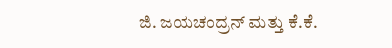ಜಿ. ಜಯಚಂದ್ರನ್ ಮತ್ತು ಕೆ.ಕೆ.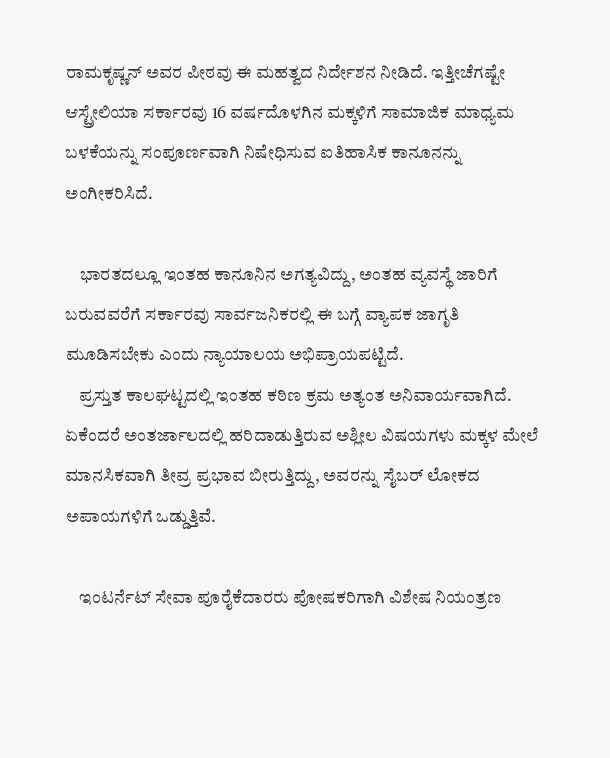ರಾಮಕೃಷ್ಣನ್ ಅವರ ಪೀಠವು ಈ ಮಹತ್ವದ ನಿರ್ದೇಶನ ನೀಡಿದೆ. ಇತ್ತೀಚೆಗಷ್ಟೇ ಆಸ್ಟ್ರೇಲಿಯಾ ಸರ್ಕಾರವು 16 ವರ್ಷದೊಳಗಿನ ಮಕ್ಕಳಿಗೆ ಸಾಮಾಜಿಕ ಮಾಧ್ಯಮ ಬಳಕೆಯನ್ನು ಸಂಪೂರ್ಣವಾಗಿ ನಿಷೇಧಿಸುವ ಐತಿಹಾಸಿಕ ಕಾನೂನನ್ನು ಅಂಗೀಕರಿಸಿದೆ.

    ಭಾರತದಲ್ಲೂ ಇಂತಹ ಕಾನೂನಿನ ಅಗತ್ಯವಿದ್ದು, ಅಂತಹ ವ್ಯವಸ್ಥೆ ಜಾರಿಗೆ ಬರುವವರೆಗೆ ಸರ್ಕಾರವು ಸಾರ್ವಜನಿಕರಲ್ಲಿ ಈ ಬಗ್ಗೆ ವ್ಯಾಪಕ ಜಾಗೃತಿ ಮೂಡಿಸಬೇಕು ಎಂದು ನ್ಯಾಯಾಲಯ ಅಭಿಪ್ರಾಯಪಟ್ಟಿದೆ.
    ಪ್ರಸ್ತುತ ಕಾಲಘಟ್ಟದಲ್ಲಿ ಇಂತಹ ಕಠಿಣ ಕ್ರಮ ಅತ್ಯಂತ ಅನಿವಾರ್ಯವಾಗಿದೆ. ಏಕೆಂದರೆ ಅಂತರ್ಜಾಲದಲ್ಲಿ ಹರಿದಾಡುತ್ತಿರುವ ಅಶ್ಲೀಲ ವಿಷಯಗಳು ಮಕ್ಕಳ ಮೇಲೆ ಮಾನಸಿಕವಾಗಿ ತೀವ್ರ ಪ್ರಭಾವ ಬೀರುತ್ತಿದ್ದು, ಅವರನ್ನು ಸೈಬರ್ ಲೋಕದ ಅಪಾಯಗಳಿಗೆ ಒಡ್ಡುತ್ತಿವೆ.

    ಇಂಟರ್ನೆಟ್ ಸೇವಾ ಪೂರೈಕೆದಾರರು ಪೋಷಕರಿಗಾಗಿ ವಿಶೇಷ ನಿಯಂತ್ರಣ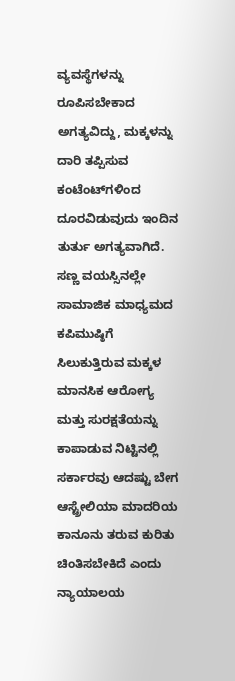ವ್ಯವಸ್ಥೆಗಳನ್ನು ರೂಪಿಸಬೇಕಾದ ಅಗತ್ಯವಿದ್ದು, ಮಕ್ಕಳನ್ನು ದಾರಿ ತಪ್ಪಿಸುವ ಕಂಟೆಂಟ್‌ಗಳಿಂದ ದೂರವಿಡುವುದು ಇಂದಿನ ತುರ್ತು ಅಗತ್ಯವಾಗಿದೆ. ಸಣ್ಣ ವಯಸ್ಸಿನಲ್ಲೇ ಸಾಮಾಜಿಕ ಮಾಧ್ಯಮದ ಕಪಿಮುಷ್ಠಿಗೆ ಸಿಲುಕುತ್ತಿರುವ ಮಕ್ಕಳ ಮಾನಸಿಕ ಆರೋಗ್ಯ ಮತ್ತು ಸುರಕ್ಷತೆಯನ್ನು ಕಾಪಾಡುವ ನಿಟ್ಟಿನಲ್ಲಿ ಸರ್ಕಾರವು ಆದಷ್ಟು ಬೇಗ ಆಸ್ಟ್ರೇಲಿಯಾ ಮಾದರಿಯ ಕಾನೂನು ತರುವ ಕುರಿತು ಚಿಂತಿಸಬೇಕಿದೆ ಎಂದು ನ್ಯಾಯಾಲಯ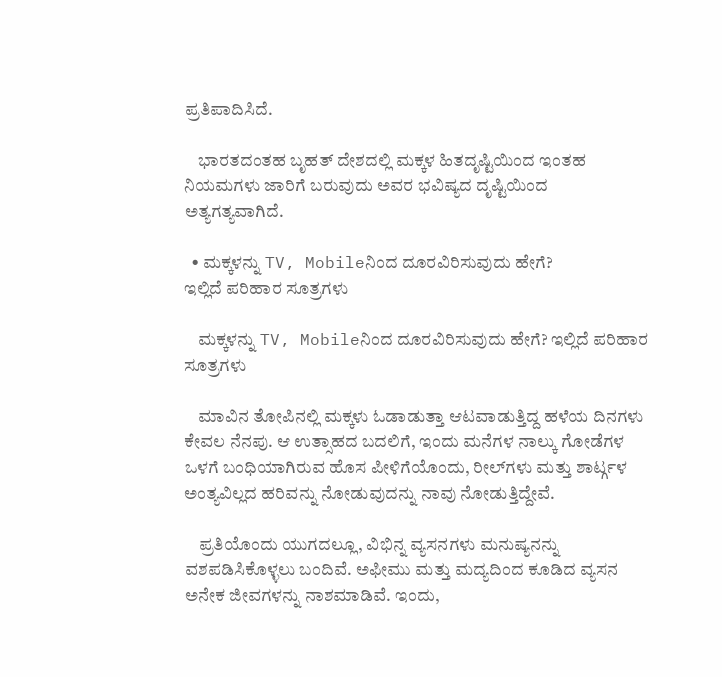ಪ್ರತಿಪಾದಿಸಿದೆ.

    ಭಾರತದಂತಹ ಬೃಹತ್ ದೇಶದಲ್ಲಿ ಮಕ್ಕಳ ಹಿತದೃಷ್ಟಿಯಿಂದ ಇಂತಹ ನಿಯಮಗಳು ಜಾರಿಗೆ ಬರುವುದು ಅವರ ಭವಿಷ್ಯದ ದೃಷ್ಟಿಯಿಂದ ಅತ್ಯಗತ್ಯವಾಗಿದೆ.

  • ಮಕ್ಕಳನ್ನು TV, Mobileನಿಂದ ದೂರವಿರಿಸುವುದು ಹೇಗೆ?
ಇಲ್ಲಿದೆ ಪರಿಹಾರ ಸೂತ್ರಗಳು

    ಮಕ್ಕಳನ್ನು TV, Mobileನಿಂದ ದೂರವಿರಿಸುವುದು ಹೇಗೆ? ಇಲ್ಲಿದೆ ಪರಿಹಾರ ಸೂತ್ರಗಳು

    ಮಾವಿನ ತೋಪಿನಲ್ಲಿ ಮಕ್ಕಳು ಓಡಾಡುತ್ತಾ ಆಟವಾಡುತ್ತಿದ್ದ ಹಳೆಯ ದಿನಗಳು ಕೇವಲ ನೆನಪು. ಆ ಉತ್ಸಾಹದ ಬದಲಿಗೆ, ಇಂದು ಮನೆಗಳ ನಾಲ್ಕು ಗೋಡೆಗಳ ಒಳಗೆ ಬಂಧಿಯಾಗಿರುವ ಹೊಸ ಪೀಳಿಗೆಯೊಂದು, ರೀಲ್‌ಗಳು ಮತ್ತು ಶಾರ್ಟ್ಗಳ ಅಂತ್ಯವಿಲ್ಲದ ಹರಿವನ್ನು ನೋಡುವುದನ್ನು ನಾವು ನೋಡುತ್ತಿದ್ದೇವೆ.

    ಪ್ರತಿಯೊಂದು ಯುಗದಲ್ಲೂ, ವಿಭಿನ್ನ ವ್ಯಸನಗಳು ಮನುಷ್ಯನನ್ನು ವಶಪಡಿಸಿಕೊಳ್ಳಲು ಬಂದಿವೆ. ಅಫೀಮು ಮತ್ತು ಮದ್ಯದಿಂದ ಕೂಡಿದ ವ್ಯಸನ ಅನೇಕ ಜೀವಗಳನ್ನು ನಾಶಮಾಡಿವೆ. ಇಂದು,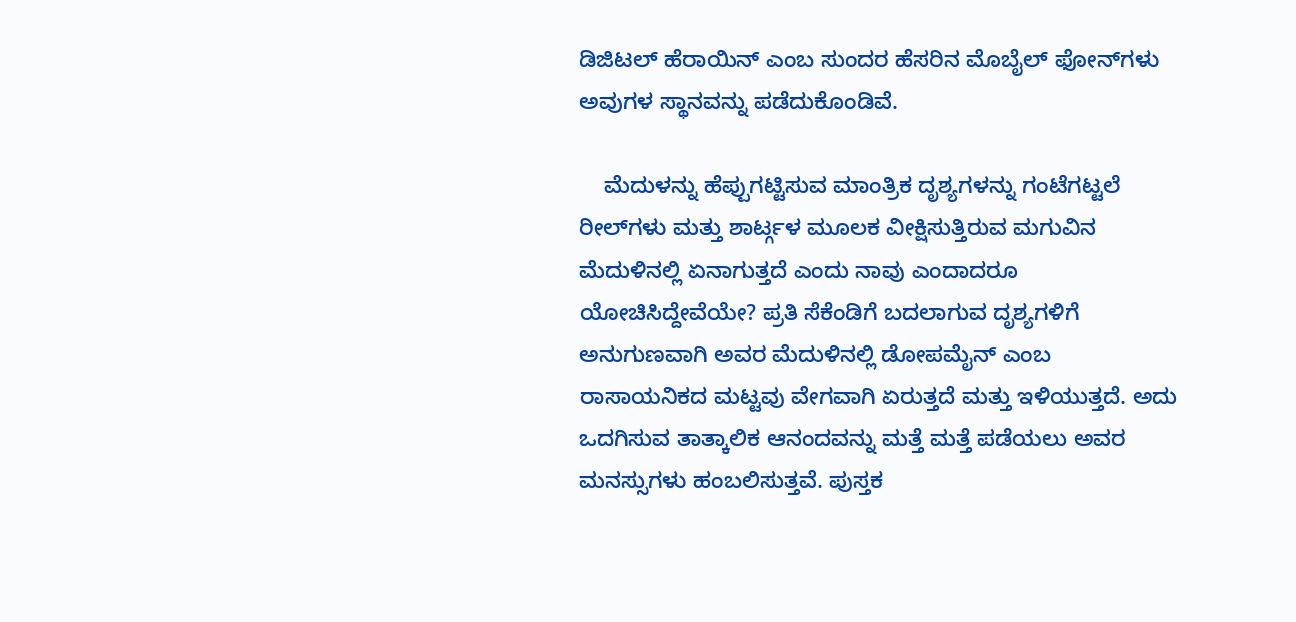ಡಿಜಿಟಲ್ ಹೆರಾಯಿನ್ ಎಂಬ ಸುಂದರ ಹೆಸರಿನ ಮೊಬೈಲ್ ಫೋನ್‌ಗಳು ಅವುಗಳ ಸ್ಥಾನವನ್ನು ಪಡೆದುಕೊಂಡಿವೆ.

    ಮೆದುಳನ್ನು ಹೆಪ್ಪುಗಟ್ಟಿಸುವ ಮಾಂತ್ರಿಕ ದೃಶ್ಯಗಳನ್ನು ಗಂಟೆಗಟ್ಟಲೆ ರೀಲ್‌ಗಳು ಮತ್ತು ಶಾರ್ಟ್ಗಳ ಮೂಲಕ ವೀಕ್ಷಿಸುತ್ತಿರುವ ಮಗುವಿನ ಮೆದುಳಿನಲ್ಲಿ ಏನಾಗುತ್ತದೆ ಎಂದು ನಾವು ಎಂದಾದರೂ ಯೋಚಿಸಿದ್ದೇವೆಯೇ? ಪ್ರತಿ ಸೆಕೆಂಡಿಗೆ ಬದಲಾಗುವ ದೃಶ್ಯಗಳಿಗೆ ಅನುಗುಣವಾಗಿ ಅವರ ಮೆದುಳಿನಲ್ಲಿ ಡೋಪಮೈನ್ ಎಂಬ ರಾಸಾಯನಿಕದ ಮಟ್ಟವು ವೇಗವಾಗಿ ಏರುತ್ತದೆ ಮತ್ತು ಇಳಿಯುತ್ತದೆ. ಅದು ಒದಗಿಸುವ ತಾತ್ಕಾಲಿಕ ಆನಂದವನ್ನು ಮತ್ತೆ ಮತ್ತೆ ಪಡೆಯಲು ಅವರ ಮನಸ್ಸುಗಳು ಹಂಬಲಿಸುತ್ತವೆ. ಪುಸ್ತಕ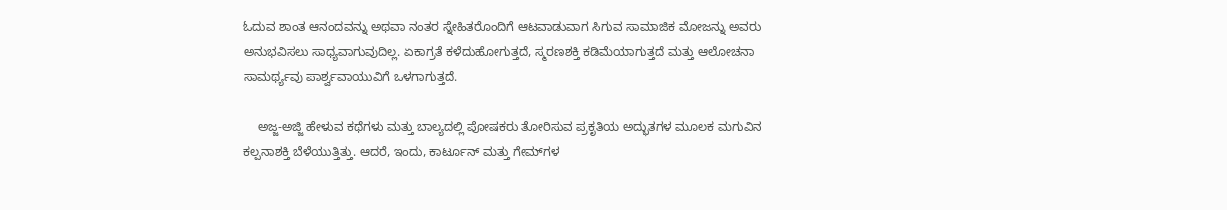ಓದುವ ಶಾಂತ ಆನಂದವನ್ನು ಅಥವಾ ನಂತರ ಸ್ನೇಹಿತರೊಂದಿಗೆ ಆಟವಾಡುವಾಗ ಸಿಗುವ ಸಾಮಾಜಿಕ ಮೋಜನ್ನು ಅವರು ಅನುಭವಿಸಲು ಸಾಧ್ಯವಾಗುವುದಿಲ್ಲ. ಏಕಾಗ್ರತೆ ಕಳೆದುಹೋಗುತ್ತದೆ, ಸ್ಮರಣಶಕ್ತಿ ಕಡಿಮೆಯಾಗುತ್ತದೆ ಮತ್ತು ಆಲೋಚನಾ ಸಾಮರ್ಥ್ಯವು ಪಾರ್ಶ್ವವಾಯುವಿಗೆ ಒಳಗಾಗುತ್ತದೆ.

    ಅಜ್ಜ-ಅಜ್ಜಿ ಹೇಳುವ ಕಥೆಗಳು ಮತ್ತು ಬಾಲ್ಯದಲ್ಲಿ ಪೋಷಕರು ತೋರಿಸುವ ಪ್ರಕೃತಿಯ ಅದ್ಭುತಗಳ ಮೂಲಕ ಮಗುವಿನ ಕಲ್ಪನಾಶಕ್ತಿ ಬೆಳೆಯುತ್ತಿತ್ತು. ಆದರೆ, ಇಂದು, ಕಾರ್ಟೂನ್ ಮತ್ತು ಗೇಮ್‌ಗಳ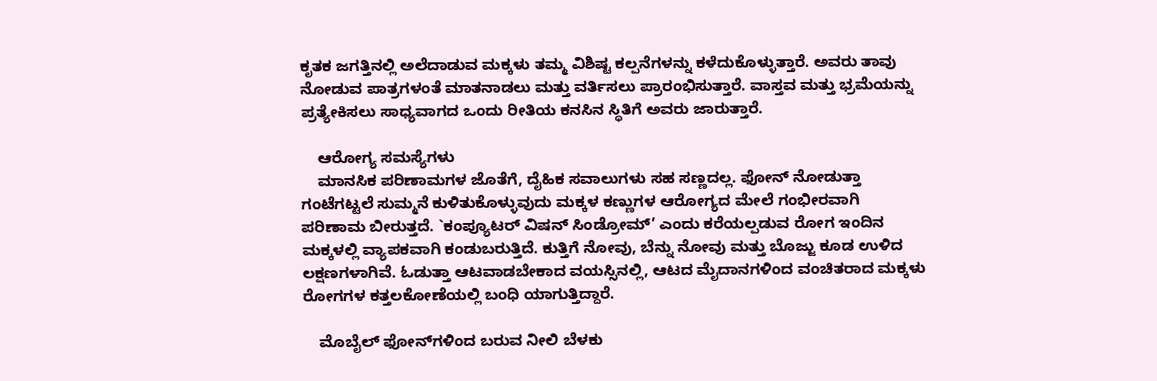ಕೃತಕ ಜಗತ್ತಿನಲ್ಲಿ ಅಲೆದಾಡುವ ಮಕ್ಕಳು ತಮ್ಮ ವಿಶಿಷ್ಟ ಕಲ್ಪನೆಗಳನ್ನು ಕಳೆದುಕೊಳ್ಳುತ್ತಾರೆ. ಅವರು ತಾವು ನೋಡುವ ಪಾತ್ರಗಳಂತೆ ಮಾತನಾಡಲು ಮತ್ತು ವರ್ತಿಸಲು ಪ್ರಾರಂಭಿಸುತ್ತಾರೆ. ವಾಸ್ತವ ಮತ್ತು ಭ್ರಮೆಯನ್ನು ಪ್ರತ್ಯೇಕಿಸಲು ಸಾಧ್ಯವಾಗದ ಒಂದು ರೀತಿಯ ಕನಸಿನ ಸ್ಥಿತಿಗೆ ಅವರು ಜಾರುತ್ತಾರೆ.

    ಆರೋಗ್ಯ ಸಮಸ್ಯೆಗಳು
    ಮಾನಸಿಕ ಪರಿಣಾಮಗಳ ಜೊತೆಗೆ, ದೈಹಿಕ ಸವಾಲುಗಳು ಸಹ ಸಣ್ಣದಲ್ಲ. ಫೋನ್ ನೋಡುತ್ತಾ ಗಂಟೆಗಟ್ಟಲೆ ಸುಮ್ಮನೆ ಕುಳಿತುಕೊಳ್ಳುವುದು ಮಕ್ಕಳ ಕಣ್ಣುಗಳ ಆರೋಗ್ಯದ ಮೇಲೆ ಗಂಭೀರವಾಗಿ ಪರಿಣಾಮ ಬೀರುತ್ತದೆ. `ಕಂಪ್ಯೂಟರ್ ವಿಷನ್ ಸಿಂಡ್ರೋಮ್’ ಎಂದು ಕರೆಯಲ್ಪಡುವ ರೋಗ ಇಂದಿನ ಮಕ್ಕಳಲ್ಲಿ ವ್ಯಾಪಕವಾಗಿ ಕಂಡುಬರುತ್ತಿದೆ. ಕುತ್ತಿಗೆ ನೋವು, ಬೆನ್ನು ನೋವು ಮತ್ತು ಬೊಜ್ಜು ಕೂಡ ಉಳಿದ ಲಕ್ಷಣಗಳಾಗಿವೆ. ಓಡುತ್ತಾ ಆಟವಾಡಬೇಕಾದ ವಯಸ್ಸಿನಲ್ಲಿ, ಆಟದ ಮೈದಾನಗಳಿಂದ ವಂಚಿತರಾದ ಮಕ್ಕಳು ರೋಗಗಳ ಕತ್ತಲಕೋಣೆಯಲ್ಲಿ ಬಂಧಿ ಯಾಗುತ್ತಿದ್ದಾರೆ.

    ಮೊಬೈಲ್ ಫೋನ್‌ಗಳಿಂದ ಬರುವ ನೀಲಿ ಬೆಳಕು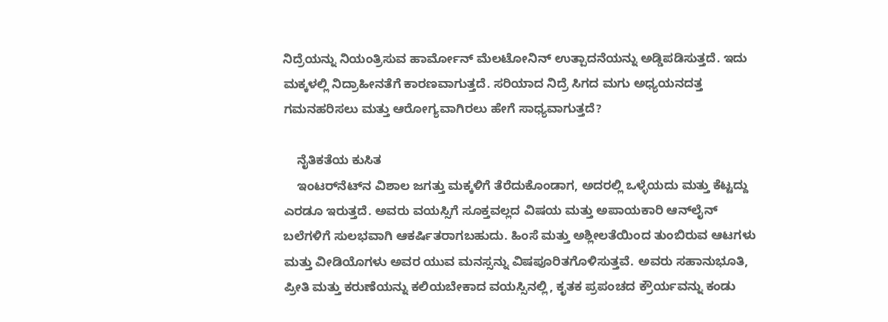ನಿದ್ರೆಯನ್ನು ನಿಯಂತ್ರಿಸುವ ಹಾರ್ಮೋನ್ ಮೆಲಟೋನಿನ್ ಉತ್ಪಾದನೆಯನ್ನು ಅಡ್ಡಿಪಡಿಸುತ್ತದೆ. ಇದು ಮಕ್ಕಳಲ್ಲಿ ನಿದ್ರಾಹೀನತೆಗೆ ಕಾರಣವಾಗುತ್ತದೆ. ಸರಿಯಾದ ನಿದ್ರೆ ಸಿಗದ ಮಗು ಅಧ್ಯಯನದತ್ತ ಗಮನಹರಿಸಲು ಮತ್ತು ಆರೋಗ್ಯವಾಗಿರಲು ಹೇಗೆ ಸಾಧ್ಯವಾಗುತ್ತದೆ?

    ನೈತಿಕತೆಯ ಕುಸಿತ
    ಇಂಟರ್‌ನೆಟ್‌ನ ವಿಶಾಲ ಜಗತ್ತು ಮಕ್ಕಳಿಗೆ ತೆರೆದುಕೊಂಡಾಗ, ಅದರಲ್ಲಿ ಒಳ್ಳೆಯದು ಮತ್ತು ಕೆಟ್ಟದ್ದು ಎರಡೂ ಇರುತ್ತದೆ. ಅವರು ವಯಸ್ಸಿಗೆ ಸೂಕ್ತವಲ್ಲದ ವಿಷಯ ಮತ್ತು ಅಪಾಯಕಾರಿ ಆನ್‌ಲೈನ್ ಬಲೆಗಳಿಗೆ ಸುಲಭವಾಗಿ ಆಕರ್ಷಿತರಾಗಬಹುದು. ಹಿಂಸೆ ಮತ್ತು ಅಶ್ಲೀಲತೆಯಿಂದ ತುಂಬಿರುವ ಆಟಗಳು ಮತ್ತು ವೀಡಿಯೊಗಳು ಅವರ ಯುವ ಮನಸ್ಸನ್ನು ವಿಷಪೂರಿತಗೊಳಿಸುತ್ತವೆ. ಅವರು ಸಹಾನುಭೂತಿ, ಪ್ರೀತಿ ಮತ್ತು ಕರುಣೆಯನ್ನು ಕಲಿಯಬೇಕಾದ ವಯಸ್ಸಿನಲ್ಲಿ, ಕೃತಕ ಪ್ರಪಂಚದ ಕ್ರೌರ್ಯವನ್ನು ಕಂಡು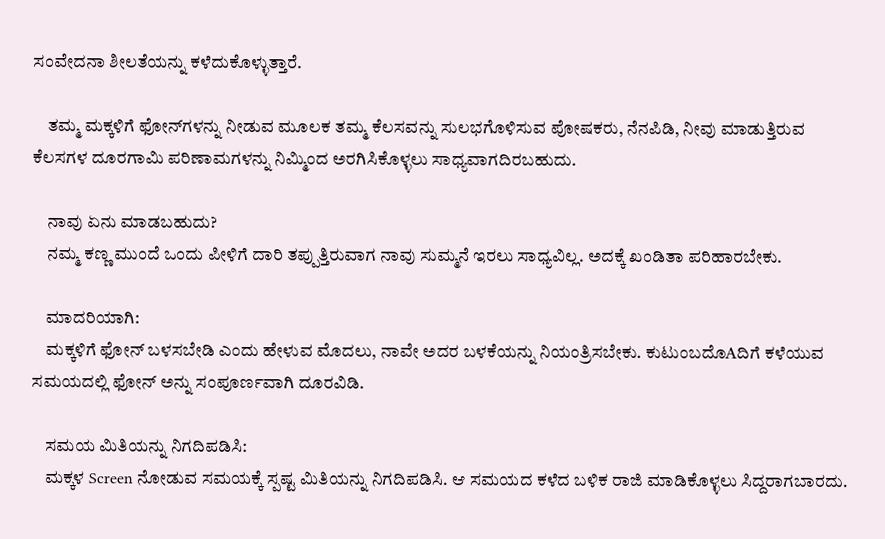ಸಂವೇದನಾ ಶೀಲತೆಯನ್ನು ಕಳೆದುಕೊಳ್ಳುತ್ತಾರೆ.

    ತಮ್ಮ ಮಕ್ಕಳಿಗೆ ಫೋನ್‌ಗಳನ್ನು ನೀಡುವ ಮೂಲಕ ತಮ್ಮ ಕೆಲಸವನ್ನು ಸುಲಭಗೊಳಿಸುವ ಪೋಷಕರು, ನೆನಪಿಡಿ, ನೀವು ಮಾಡುತ್ತಿರುವ ಕೆಲಸಗಳ ದೂರಗಾಮಿ ಪರಿಣಾಮಗಳನ್ನು ನಿಮ್ಮಿಂದ ಅರಗಿಸಿಕೊಳ್ಳಲು ಸಾಧ್ಯವಾಗದಿರಬಹುದು.

    ನಾವು ಏನು ಮಾಡಬಹುದು?
    ನಮ್ಮ ಕಣ್ಣ ಮುಂದೆ ಒಂದು ಪೀಳಿಗೆ ದಾರಿ ತಪ್ಪುತ್ತಿರುವಾಗ ನಾವು ಸುಮ್ಮನೆ ಇರಲು ಸಾಧ್ಯವಿಲ್ಲ. ಅದಕ್ಕೆ ಖಂಡಿತಾ ಪರಿಹಾರಬೇಕು.

    ಮಾದರಿಯಾಗಿ:
    ಮಕ್ಕಳಿಗೆ ಫೋನ್ ಬಳಸಬೇಡಿ ಎಂದು ಹೇಳುವ ಮೊದಲು, ನಾವೇ ಅದರ ಬಳಕೆಯನ್ನು ನಿಯಂತ್ರಿಸಬೇಕು. ಕುಟುಂಬದೊAದಿಗೆ ಕಳೆಯುವ ಸಮಯದಲ್ಲಿ ಫೋನ್ ಅನ್ನು ಸಂಪೂರ್ಣವಾಗಿ ದೂರವಿಡಿ.

    ಸಮಯ ಮಿತಿಯನ್ನು ನಿಗದಿಪಡಿಸಿ:
    ಮಕ್ಕಳ Screen ನೋಡುವ ಸಮಯಕ್ಕೆ ಸ್ಪಷ್ಟ ಮಿತಿಯನ್ನು ನಿಗದಿಪಡಿಸಿ. ಆ ಸಮಯದ ಕಳೆದ ಬಳಿಕ ರಾಜಿ ಮಾಡಿಕೊಳ್ಳಲು ಸಿದ್ದರಾಗಬಾರದು.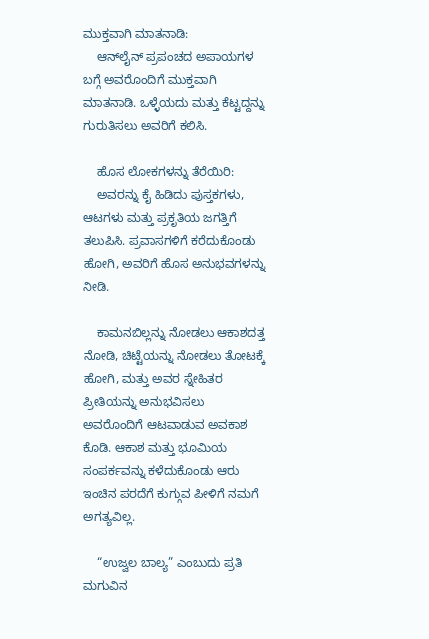ಮುಕ್ತವಾಗಿ ಮಾತನಾಡಿ:
    ಆನ್‌ಲೈನ್ ಪ್ರಪಂಚದ ಅಪಾಯಗಳ ಬಗ್ಗೆ ಅವರೊಂದಿಗೆ ಮುಕ್ತವಾಗಿ ಮಾತನಾಡಿ. ಒಳ್ಳೆಯದು ಮತ್ತು ಕೆಟ್ಟದ್ದನ್ನು ಗುರುತಿಸಲು ಅವರಿಗೆ ಕಲಿಸಿ.

    ಹೊಸ ಲೋಕಗಳನ್ನು ತೆರೆಯಿರಿ:
    ಅವರನ್ನು ಕೈ ಹಿಡಿದು ಪುಸ್ತಕಗಳು, ಆಟಗಳು ಮತ್ತು ಪ್ರಕೃತಿಯ ಜಗತ್ತಿಗೆ ತಲುಪಿಸಿ. ಪ್ರವಾಸಗಳಿಗೆ ಕರೆದುಕೊಂಡು ಹೋಗಿ, ಅವರಿಗೆ ಹೊಸ ಅನುಭವಗಳನ್ನು ನೀಡಿ.

    ಕಾಮನಬಿಲ್ಲನ್ನು ನೋಡಲು ಆಕಾಶದತ್ತ ನೋಡಿ, ಚಿಟ್ಟೆಯನ್ನು ನೋಡಲು ತೋಟಕ್ಕೆ ಹೋಗಿ, ಮತ್ತು ಅವರ ಸ್ನೇಹಿತರ ಪ್ರೀತಿಯನ್ನು ಅನುಭವಿಸಲು ಅವರೊಂದಿಗೆ ಆಟವಾಡುವ ಅವಕಾಶ ಕೊಡಿ. ಆಕಾಶ ಮತ್ತು ಭೂಮಿಯ ಸಂಪರ್ಕವನ್ನು ಕಳೆದುಕೊಂಡು ಆರು ಇಂಚಿನ ಪರದೆಗೆ ಕುಗ್ಗುವ ಪೀಳಿಗೆ ನಮಗೆ ಅಗತ್ಯವಿಲ್ಲ.

    “ಉಜ್ವಲ ಬಾಲ್ಯ” ಎಂಬುದು ಪ್ರತಿ ಮಗುವಿನ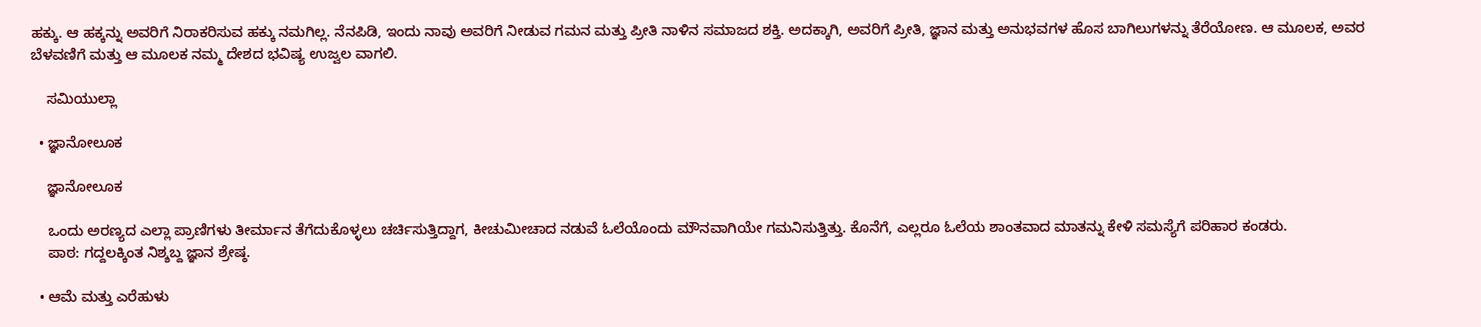ಹಕ್ಕು. ಆ ಹಕ್ಕನ್ನು ಅವರಿಗೆ ನಿರಾಕರಿಸುವ ಹಕ್ಕು ನಮಗಿಲ್ಲ. ನೆನಪಿಡಿ, ಇಂದು ನಾವು ಅವರಿಗೆ ನೀಡುವ ಗಮನ ಮತ್ತು ಪ್ರೀತಿ ನಾಳಿನ ಸಮಾಜದ ಶಕ್ತಿ. ಅದಕ್ಕಾಗಿ, ಅವರಿಗೆ ಪ್ರೀತಿ, ಜ್ಞಾನ ಮತ್ತು ಅನುಭವಗಳ ಹೊಸ ಬಾಗಿಲುಗಳನ್ನು ತೆರೆಯೋಣ. ಆ ಮೂಲಕ, ಅವರ ಬೆಳವಣಿಗೆ ಮತ್ತು ಆ ಮೂಲಕ ನಮ್ಮ ದೇಶದ ಭವಿಷ್ಯ ಉಜ್ವಲ ವಾಗಲಿ.

    ಸಮಿಯುಲ್ಲಾ

  • ಜ್ಞಾನೋಲೂಕ

    ಜ್ಞಾನೋಲೂಕ

    ಒಂದು ಅರಣ್ಯದ ಎಲ್ಲಾ ಪ್ರಾಣಿಗಳು ತೀರ್ಮಾನ ತೆಗೆದುಕೊಳ್ಳಲು ಚರ್ಚಿಸುತ್ತಿದ್ದಾಗ, ಕೀಚುಮೀಚಾದ ನಡುವೆ ಓಲೆಯೊಂದು ಮೌನವಾಗಿಯೇ ಗಮನಿಸುತ್ತಿತ್ತು. ಕೊನೆಗೆ, ಎಲ್ಲರೂ ಓಲೆಯ ಶಾಂತವಾದ ಮಾತನ್ನು ಕೇಳಿ ಸಮಸ್ಯೆಗೆ ಪರಿಹಾರ ಕಂಡರು.
    ಪಾಠ: ಗದ್ದಲಕ್ಕಿಂತ ನಿಶ್ಶಬ್ದ ಜ್ಞಾನ ಶ್ರೇಷ್ಠ.

  • ಆಮೆ ಮತ್ತು ಎರೆಹುಳು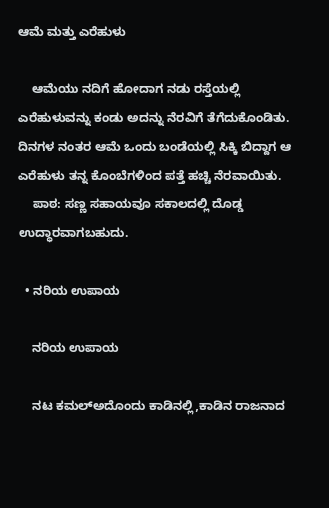ಆಮೆ ಮತ್ತು ಎರೆಹುಳು

    ಆಮೆಯು ನದಿಗೆ ಹೋದಾಗ ನಡು ರಸ್ತೆಯಲ್ಲಿ ಎರೆಹುಳುವನ್ನು ಕಂಡು ಅದನ್ನು ನೆರವಿಗೆ ತೆಗೆದುಕೊಂಡಿತು. ದಿನಗಳ ನಂತರ ಆಮೆ ಒಂದು ಬಂಡೆಯಲ್ಲಿ ಸಿಕ್ಕಿ ಬಿದ್ದಾಗ ಆ ಎರೆಹುಳು ತನ್ನ ಕೊಂಬೆಗಳಿಂದ ಪತ್ತೆ ಹಚ್ಚಿ ನೆರವಾಯಿತು.
    ಪಾಠ: ಸಣ್ಣ ಸಹಾಯವೂ ಸಕಾಲದಲ್ಲಿ ದೊಡ್ಡ ಉದ್ಧಾರವಾಗಬಹುದು.

  • ನರಿಯ ಉಪಾಯ

    ನರಿಯ ಉಪಾಯ

    ನಟ ಕಮಲ್ಅದೊಂದು ಕಾಡಿನಲ್ಲಿ,ಕಾಡಿನ ರಾಜನಾದ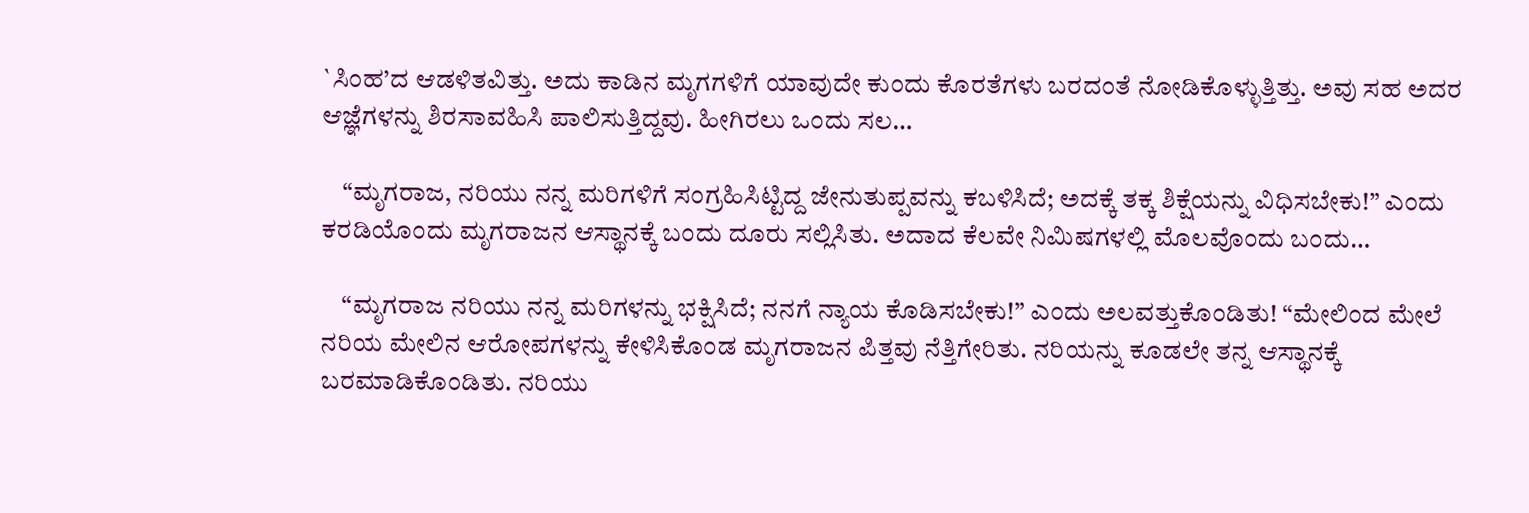`ಸಿಂಹ’ದ ಆಡಳಿತವಿತ್ತು. ಅದು ಕಾಡಿನ ಮೃಗಗಳಿಗೆ ಯಾವುದೇ ಕುಂದು ಕೊರತೆಗಳು ಬರದಂತೆ ನೋಡಿಕೊಳ್ಳುತ್ತಿತ್ತು. ಅವು ಸಹ ಅದರ ಆಜ್ಞೆಗಳನ್ನು ಶಿರಸಾವಹಿಸಿ ಪಾಲಿಸುತ್ತಿದ್ದವು. ಹೀಗಿರಲು ಒಂದು ಸಲ…

    “ಮೃಗರಾಜ, ನರಿಯು ನನ್ನ ಮರಿಗಳಿಗೆ ಸಂಗ್ರಹಿಸಿಟ್ಟಿದ್ದ ಜೇನುತುಪ್ಪವನ್ನು ಕಬಳಿಸಿದೆ; ಅದಕ್ಕೆ ತಕ್ಕ ಶಿಕ್ಷೆಯನ್ನು ವಿಧಿಸಬೇಕು!” ಎಂದು ಕರಡಿಯೊಂದು ಮೃಗರಾಜನ ಆಸ್ಥಾನಕ್ಕೆ ಬಂದು ದೂರು ಸಲ್ಲಿಸಿತು. ಅದಾದ ಕೆಲವೇ ನಿಮಿಷಗಳಲ್ಲಿ ಮೊಲವೊಂದು ಬಂದು…

    “ಮೃಗರಾಜ ನರಿಯು ನನ್ನ ಮರಿಗಳನ್ನು ಭಕ್ಷಿಸಿದೆ; ನನಗೆ ನ್ಯಾಯ ಕೊಡಿಸಬೇಕು!” ಎಂದು ಅಲವತ್ತುಕೊಂಡಿತು! “ಮೇಲಿಂದ ಮೇಲೆ ನರಿಯ ಮೇಲಿನ ಆರೋಪಗಳನ್ನು ಕೇಳಿಸಿಕೊಂಡ ಮೃಗರಾಜನ ಪಿತ್ತವು ನೆತ್ತಿಗೇರಿತು. ನರಿಯನ್ನು ಕೂಡಲೇ ತನ್ನ ಆಸ್ಥಾನಕ್ಕೆ ಬರಮಾಡಿಕೊಂಡಿತು. ನರಿಯು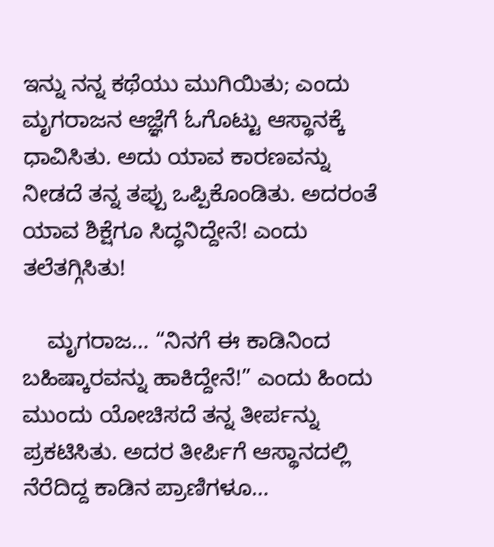ಇನ್ನು ನನ್ನ ಕಥೆಯು ಮುಗಿಯಿತು; ಎಂದು ಮೃಗರಾಜನ ಆಜ್ಞೆಗೆ ಓಗೊಟ್ಟು ಆಸ್ಥಾನಕ್ಕೆ ಧಾವಿಸಿತು. ಅದು ಯಾವ ಕಾರಣವನ್ನು ನೀಡದೆ ತನ್ನ ತಪ್ಪು ಒಪ್ಪಿಕೊಂಡಿತು. ಅದರಂತೆ ಯಾವ ಶಿಕ್ಷೆಗೂ ಸಿದ್ಧನಿದ್ದೇನೆ! ಎಂದು ತಲೆತಗ್ಗಿಸಿತು!

    ಮೃಗರಾಜ… “ನಿನಗೆ ಈ ಕಾಡಿನಿಂದ ಬಹಿಷ್ಕಾರವನ್ನು ಹಾಕಿದ್ದೇನೆ!” ಎಂದು ಹಿಂದು ಮುಂದು ಯೋಚಿಸದೆ ತನ್ನ ತೀರ್ಪನ್ನು ಪ್ರಕಟಿಸಿತು. ಅದರ ತೀರ್ಪಿಗೆ ಆಸ್ಥಾನದಲ್ಲಿ ನೆರೆದಿದ್ದ ಕಾಡಿನ ಪ್ರಾಣಿಗಳೂ…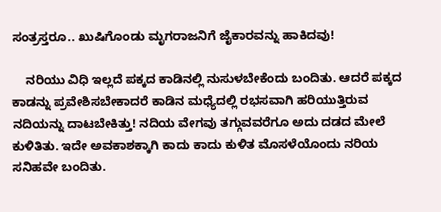ಸಂತ್ರಸ್ತರೂ.. ಖುಷಿಗೊಂಡು ಮೃಗರಾಜನಿಗೆ ಜೈಕಾರವನ್ನು ಹಾಕಿದವು!

    ನರಿಯು ವಿಧಿ ಇಲ್ಲದೆ ಪಕ್ಕದ ಕಾಡಿನಲ್ಲಿ ನುಸುಳಬೇಕೆಂದು ಬಂದಿತು. ಆದರೆ ಪಕ್ಕದ ಕಾಡನ್ನು ಪ್ರವೇಶಿಸಬೇಕಾದರೆ ಕಾಡಿನ ಮಧ್ಯೆದಲ್ಲಿ ರಭಸವಾಗಿ ಹರಿಯುತ್ತಿರುವ ನದಿಯನ್ನು ದಾಟಬೇಕಿತ್ತು! ನದಿಯ ವೇಗವು ತಗ್ಗುವವರೆಗೂ ಅದು ದಡದ ಮೇಲೆ ಕುಳಿತಿತು. ಇದೇ ಅವಕಾಶಕ್ಕಾಗಿ ಕಾದು ಕಾದು ಕುಳಿತ ಮೊಸಳೆಯೊಂದು ನರಿಯ ಸನಿಹವೇ ಬಂದಿತು.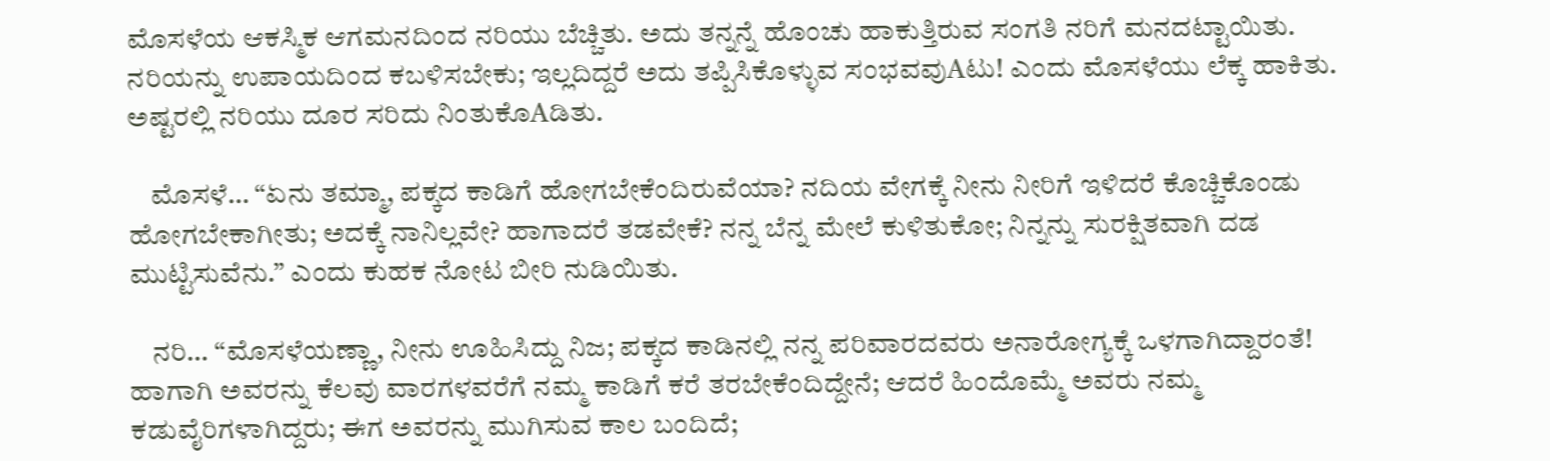ಮೊಸಳೆಯ ಆಕಸ್ಮಿಕ ಆಗಮನದಿಂದ ನರಿಯು ಬೆಚ್ಚಿತು. ಅದು ತನ್ನನ್ನೆ ಹೊಂಚು ಹಾಕುತ್ತಿರುವ ಸಂಗತಿ ನರಿಗೆ ಮನದಟ್ಟಾಯಿತು. ನರಿಯನ್ನು ಉಪಾಯದಿಂದ ಕಬಳಿಸಬೇಕು; ಇಲ್ಲದಿದ್ದರೆ ಅದು ತಪ್ಪಿಸಿಕೊಳ್ಳುವ ಸಂಭವವುAಟು! ಎಂದು ಮೊಸಳೆಯು ಲೆಕ್ಕ ಹಾಕಿತು. ಅಷ್ಟರಲ್ಲಿ ನರಿಯು ದೂರ ಸರಿದು ನಿಂತುಕೊAಡಿತು.

    ಮೊಸಳೆ… “ಏನು ತಮ್ಮಾ, ಪಕ್ಕದ ಕಾಡಿಗೆ ಹೋಗಬೇಕೆಂದಿರುವೆಯಾ? ನದಿಯ ವೇಗಕ್ಕೆ ನೀನು ನೀರಿಗೆ ಇಳಿದರೆ ಕೊಚ್ಚಿಕೊಂಡು ಹೋಗಬೇಕಾಗೀತು; ಅದಕ್ಕೆ ನಾನಿಲ್ಲವೇ? ಹಾಗಾದರೆ ತಡವೇಕೆ? ನನ್ನ ಬೆನ್ನ ಮೇಲೆ ಕುಳಿತುಕೋ; ನಿನ್ನನ್ನು ಸುರಕ್ಷಿತವಾಗಿ ದಡ ಮುಟ್ಟಿಸುವೆನು.” ಎಂದು ಕುಹಕ ನೋಟ ಬೀರಿ ನುಡಿಯಿತು.

    ನರಿ… “ಮೊಸಳೆಯಣ್ಣಾ, ನೀನು ಊಹಿಸಿದ್ದು ನಿಜ; ಪಕ್ಕದ ಕಾಡಿನಲ್ಲಿ ನನ್ನ ಪರಿವಾರದವರು ಅನಾರೋಗ್ಯಕ್ಕೆ ಒಳಗಾಗಿದ್ದಾರಂತೆ! ಹಾಗಾಗಿ ಅವರನ್ನು ಕೆಲವು ವಾರಗಳವರೆಗೆ ನಮ್ಮ ಕಾಡಿಗೆ ಕರೆ ತರಬೇಕೆಂದಿದ್ದೇನೆ; ಆದರೆ ಹಿಂದೊಮ್ಮೆ ಅವರು ನಮ್ಮ ಕಡುವೈರಿಗಳಾಗಿದ್ದರು; ಈಗ ಅವರನ್ನು ಮುಗಿಸುವ ಕಾಲ ಬಂದಿದೆ;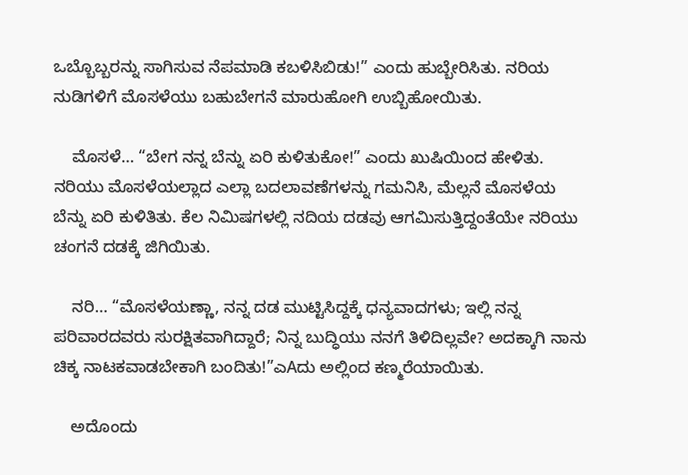ಒಬ್ಬೊಬ್ಬರನ್ನು ಸಾಗಿಸುವ ನೆಪಮಾಡಿ ಕಬಳಿಸಿಬಿಡು!” ಎಂದು ಹುಬ್ಬೇರಿಸಿತು. ನರಿಯ ನುಡಿಗಳಿಗೆ ಮೊಸಳೆಯು ಬಹುಬೇಗನೆ ಮಾರುಹೋಗಿ ಉಬ್ಬಿಹೋಯಿತು.

    ಮೊಸಳೆ… “ಬೇಗ ನನ್ನ ಬೆನ್ನು ಏರಿ ಕುಳಿತುಕೋ!” ಎಂದು ಖುಷಿಯಿಂದ ಹೇಳಿತು. ನರಿಯು ಮೊಸಳೆಯಲ್ಲಾದ ಎಲ್ಲಾ ಬದಲಾವಣೆಗಳನ್ನು ಗಮನಿಸಿ, ಮೆಲ್ಲನೆ ಮೊಸಳೆಯ ಬೆನ್ನು ಏರಿ ಕುಳಿತಿತು. ಕೆಲ ನಿಮಿಷಗಳಲ್ಲಿ ನದಿಯ ದಡವು ಆಗಮಿಸುತ್ತಿದ್ದಂತೆಯೇ ನರಿಯು ಚಂಗನೆ ದಡಕ್ಕೆ ಜಿಗಿಯಿತು.

    ನರಿ… “ಮೊಸಳೆಯಣ್ಣಾ, ನನ್ನ ದಡ ಮುಟ್ಟಿಸಿದ್ದಕ್ಕೆ ಧನ್ಯವಾದಗಳು; ಇಲ್ಲಿ ನನ್ನ ಪರಿವಾರದವರು ಸುರಕ್ಷಿತವಾಗಿದ್ದಾರೆ; ನಿನ್ನ ಬುದ್ಧಿಯು ನನಗೆ ತಿಳಿದಿಲ್ಲವೇ? ಅದಕ್ಕಾಗಿ ನಾನು ಚಿಕ್ಕ ನಾಟಕವಾಡಬೇಕಾಗಿ ಬಂದಿತು!”ಎAದು ಅಲ್ಲಿಂದ ಕಣ್ಮರೆಯಾಯಿತು.

    ಅದೊಂದು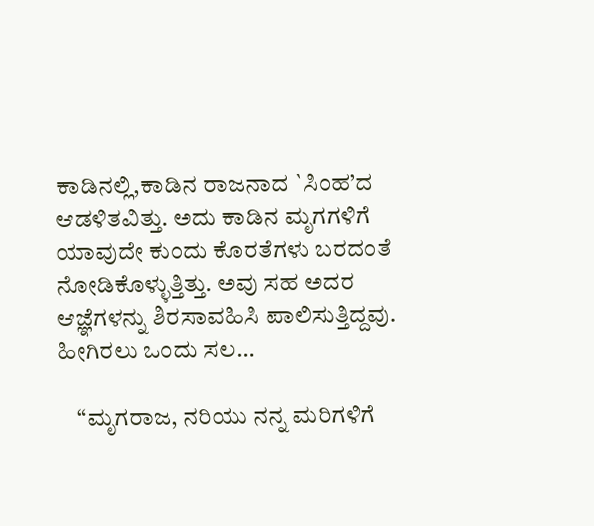ಕಾಡಿನಲ್ಲಿ,ಕಾಡಿನ ರಾಜನಾದ `ಸಿಂಹ’ದ ಆಡಳಿತವಿತ್ತು. ಅದು ಕಾಡಿನ ಮೃಗಗಳಿಗೆ ಯಾವುದೇ ಕುಂದು ಕೊರತೆಗಳು ಬರದಂತೆ ನೋಡಿಕೊಳ್ಳುತ್ತಿತ್ತು. ಅವು ಸಹ ಅದರ ಆಜ್ಞೆಗಳನ್ನು ಶಿರಸಾವಹಿಸಿ ಪಾಲಿಸುತ್ತಿದ್ದವು. ಹೀಗಿರಲು ಒಂದು ಸಲ…

    “ಮೃಗರಾಜ, ನರಿಯು ನನ್ನ ಮರಿಗಳಿಗೆ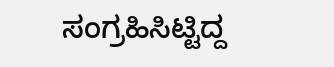ಸಂಗ್ರಹಿಸಿಟ್ಟಿದ್ದ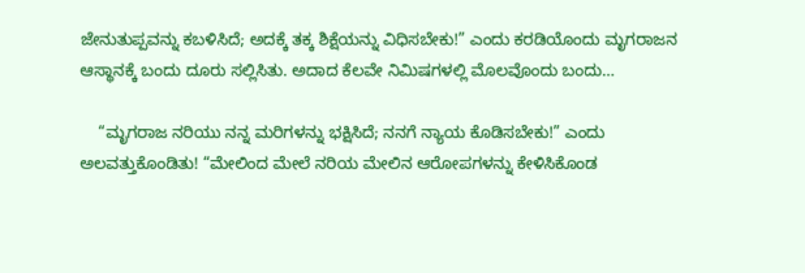ಜೇನುತುಪ್ಪವನ್ನು ಕಬಳಿಸಿದೆ; ಅದಕ್ಕೆ ತಕ್ಕ ಶಿಕ್ಷೆಯನ್ನು ವಿಧಿಸಬೇಕು!” ಎಂದು ಕರಡಿಯೊಂದು ಮೃಗರಾಜನ ಆಸ್ಥಾನಕ್ಕೆ ಬಂದು ದೂರು ಸಲ್ಲಿಸಿತು. ಅದಾದ ಕೆಲವೇ ನಿಮಿಷಗಳಲ್ಲಿ ಮೊಲವೊಂದು ಬಂದು…

    “ಮೃಗರಾಜ ನರಿಯು ನನ್ನ ಮರಿಗಳನ್ನು ಭಕ್ಷಿಸಿದೆ; ನನಗೆ ನ್ಯಾಯ ಕೊಡಿಸಬೇಕು!” ಎಂದು ಅಲವತ್ತುಕೊಂಡಿತು! “ಮೇಲಿಂದ ಮೇಲೆ ನರಿಯ ಮೇಲಿನ ಆರೋಪಗಳನ್ನು ಕೇಳಿಸಿಕೊಂಡ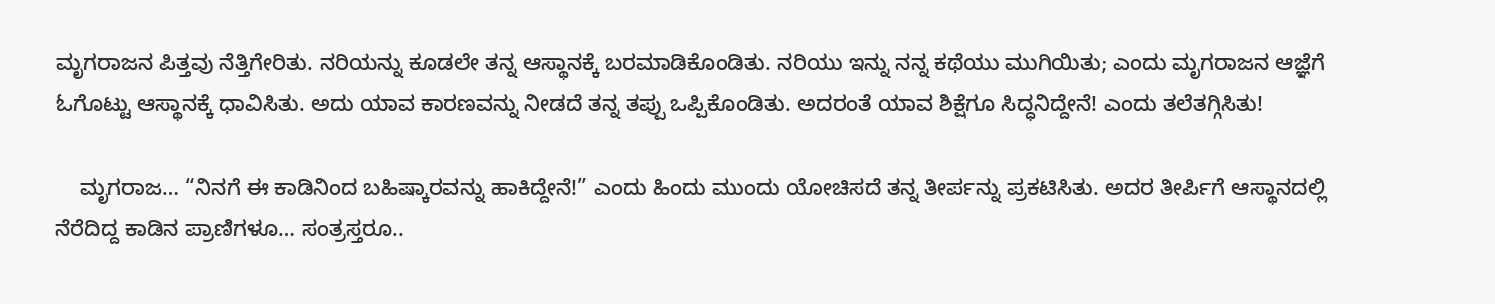ಮೃಗರಾಜನ ಪಿತ್ತವು ನೆತ್ತಿಗೇರಿತು. ನರಿಯನ್ನು ಕೂಡಲೇ ತನ್ನ ಆಸ್ಥಾನಕ್ಕೆ ಬರಮಾಡಿಕೊಂಡಿತು. ನರಿಯು ಇನ್ನು ನನ್ನ ಕಥೆಯು ಮುಗಿಯಿತು; ಎಂದು ಮೃಗರಾಜನ ಆಜ್ಞೆಗೆ ಓಗೊಟ್ಟು ಆಸ್ಥಾನಕ್ಕೆ ಧಾವಿಸಿತು. ಅದು ಯಾವ ಕಾರಣವನ್ನು ನೀಡದೆ ತನ್ನ ತಪ್ಪು ಒಪ್ಪಿಕೊಂಡಿತು. ಅದರಂತೆ ಯಾವ ಶಿಕ್ಷೆಗೂ ಸಿದ್ಧನಿದ್ದೇನೆ! ಎಂದು ತಲೆತಗ್ಗಿಸಿತು!

    ಮೃಗರಾಜ… “ನಿನಗೆ ಈ ಕಾಡಿನಿಂದ ಬಹಿಷ್ಕಾರವನ್ನು ಹಾಕಿದ್ದೇನೆ!” ಎಂದು ಹಿಂದು ಮುಂದು ಯೋಚಿಸದೆ ತನ್ನ ತೀರ್ಪನ್ನು ಪ್ರಕಟಿಸಿತು. ಅದರ ತೀರ್ಪಿಗೆ ಆಸ್ಥಾನದಲ್ಲಿ ನೆರೆದಿದ್ದ ಕಾಡಿನ ಪ್ರಾಣಿಗಳೂ… ಸಂತ್ರಸ್ತರೂ..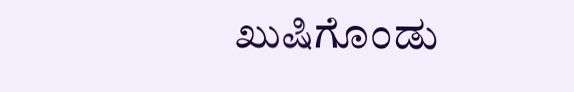ಖುಷಿಗೊಂಡು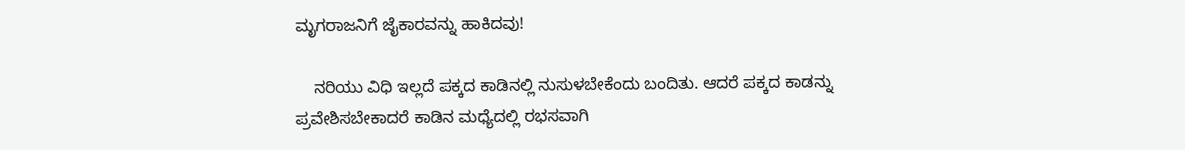ಮೃಗರಾಜನಿಗೆ ಜೈಕಾರವನ್ನು ಹಾಕಿದವು!

    ನರಿಯು ವಿಧಿ ಇಲ್ಲದೆ ಪಕ್ಕದ ಕಾಡಿನಲ್ಲಿ ನುಸುಳಬೇಕೆಂದು ಬಂದಿತು. ಆದರೆ ಪಕ್ಕದ ಕಾಡನ್ನು ಪ್ರವೇಶಿಸಬೇಕಾದರೆ ಕಾಡಿನ ಮಧ್ಯೆದಲ್ಲಿ ರಭಸವಾಗಿ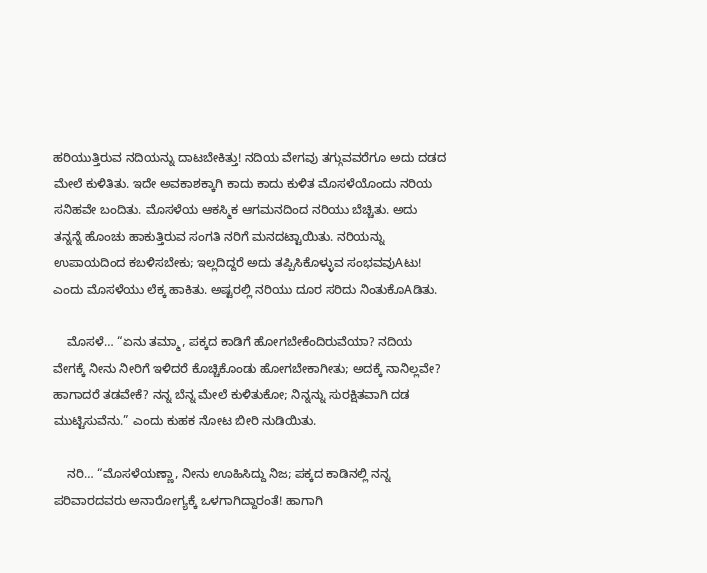ಹರಿಯುತ್ತಿರುವ ನದಿಯನ್ನು ದಾಟಬೇಕಿತ್ತು! ನದಿಯ ವೇಗವು ತಗ್ಗುವವರೆಗೂ ಅದು ದಡದ ಮೇಲೆ ಕುಳಿತಿತು. ಇದೇ ಅವಕಾಶಕ್ಕಾಗಿ ಕಾದು ಕಾದು ಕುಳಿತ ಮೊಸಳೆಯೊಂದು ನರಿಯ ಸನಿಹವೇ ಬಂದಿತು. ಮೊಸಳೆಯ ಆಕಸ್ಮಿಕ ಆಗಮನದಿಂದ ನರಿಯು ಬೆಚ್ಚಿತು. ಅದು ತನ್ನನ್ನೆ ಹೊಂಚು ಹಾಕುತ್ತಿರುವ ಸಂಗತಿ ನರಿಗೆ ಮನದಟ್ಟಾಯಿತು. ನರಿಯನ್ನು ಉಪಾಯದಿಂದ ಕಬಳಿಸಬೇಕು; ಇಲ್ಲದಿದ್ದರೆ ಅದು ತಪ್ಪಿಸಿಕೊಳ್ಳುವ ಸಂಭವವುAಟು! ಎಂದು ಮೊಸಳೆಯು ಲೆಕ್ಕ ಹಾಕಿತು. ಅಷ್ಟರಲ್ಲಿ ನರಿಯು ದೂರ ಸರಿದು ನಿಂತುಕೊAಡಿತು.

    ಮೊಸಳೆ… “ಏನು ತಮ್ಮಾ, ಪಕ್ಕದ ಕಾಡಿಗೆ ಹೋಗಬೇಕೆಂದಿರುವೆಯಾ? ನದಿಯ ವೇಗಕ್ಕೆ ನೀನು ನೀರಿಗೆ ಇಳಿದರೆ ಕೊಚ್ಚಿಕೊಂಡು ಹೋಗಬೇಕಾಗೀತು; ಅದಕ್ಕೆ ನಾನಿಲ್ಲವೇ? ಹಾಗಾದರೆ ತಡವೇಕೆ? ನನ್ನ ಬೆನ್ನ ಮೇಲೆ ಕುಳಿತುಕೋ; ನಿನ್ನನ್ನು ಸುರಕ್ಷಿತವಾಗಿ ದಡ ಮುಟ್ಟಿಸುವೆನು.” ಎಂದು ಕುಹಕ ನೋಟ ಬೀರಿ ನುಡಿಯಿತು.

    ನರಿ… “ಮೊಸಳೆಯಣ್ಣಾ, ನೀನು ಊಹಿಸಿದ್ದು ನಿಜ; ಪಕ್ಕದ ಕಾಡಿನಲ್ಲಿ ನನ್ನ ಪರಿವಾರದವರು ಅನಾರೋಗ್ಯಕ್ಕೆ ಒಳಗಾಗಿದ್ದಾರಂತೆ! ಹಾಗಾಗಿ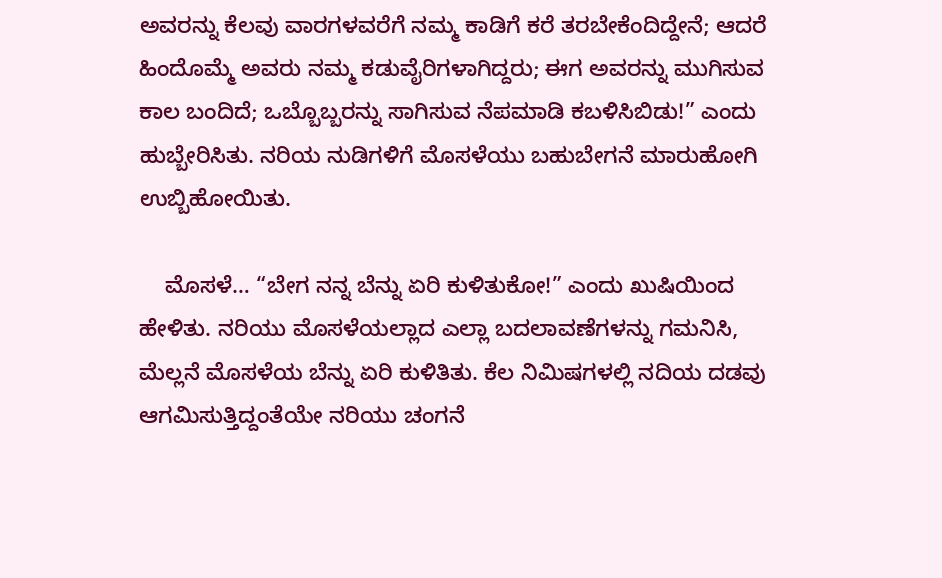ಅವರನ್ನು ಕೆಲವು ವಾರಗಳವರೆಗೆ ನಮ್ಮ ಕಾಡಿಗೆ ಕರೆ ತರಬೇಕೆಂದಿದ್ದೇನೆ; ಆದರೆ ಹಿಂದೊಮ್ಮೆ ಅವರು ನಮ್ಮ ಕಡುವೈರಿಗಳಾಗಿದ್ದರು; ಈಗ ಅವರನ್ನು ಮುಗಿಸುವ ಕಾಲ ಬಂದಿದೆ; ಒಬ್ಬೊಬ್ಬರನ್ನು ಸಾಗಿಸುವ ನೆಪಮಾಡಿ ಕಬಳಿಸಿಬಿಡು!” ಎಂದು ಹುಬ್ಬೇರಿಸಿತು. ನರಿಯ ನುಡಿಗಳಿಗೆ ಮೊಸಳೆಯು ಬಹುಬೇಗನೆ ಮಾರುಹೋಗಿ ಉಬ್ಬಿಹೋಯಿತು.

    ಮೊಸಳೆ… “ಬೇಗ ನನ್ನ ಬೆನ್ನು ಏರಿ ಕುಳಿತುಕೋ!” ಎಂದು ಖುಷಿಯಿಂದ ಹೇಳಿತು. ನರಿಯು ಮೊಸಳೆಯಲ್ಲಾದ ಎಲ್ಲಾ ಬದಲಾವಣೆಗಳನ್ನು ಗಮನಿಸಿ, ಮೆಲ್ಲನೆ ಮೊಸಳೆಯ ಬೆನ್ನು ಏರಿ ಕುಳಿತಿತು. ಕೆಲ ನಿಮಿಷಗಳಲ್ಲಿ ನದಿಯ ದಡವು ಆಗಮಿಸುತ್ತಿದ್ದಂತೆಯೇ ನರಿಯು ಚಂಗನೆ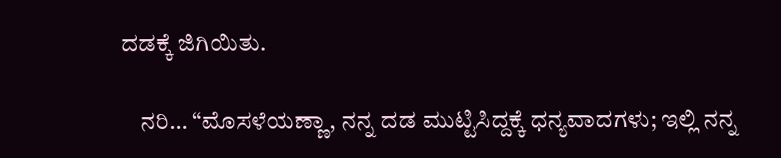ದಡಕ್ಕೆ ಜಿಗಿಯಿತು.

    ನರಿ… “ಮೊಸಳೆಯಣ್ಣಾ, ನನ್ನ ದಡ ಮುಟ್ಟಿಸಿದ್ದಕ್ಕೆ ಧನ್ಯವಾದಗಳು; ಇಲ್ಲಿ ನನ್ನ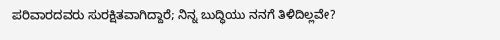ಪರಿವಾರದವರು ಸುರಕ್ಷಿತವಾಗಿದ್ದಾರೆ; ನಿನ್ನ ಬುದ್ಧಿಯು ನನಗೆ ತಿಳಿದಿಲ್ಲವೇ?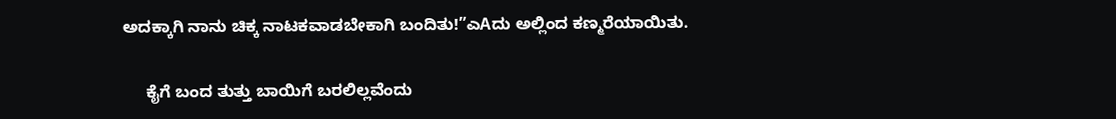ಅದಕ್ಕಾಗಿ ನಾನು ಚಿಕ್ಕ ನಾಟಕವಾಡಬೇಕಾಗಿ ಬಂದಿತು!”ಎAದು ಅಲ್ಲಿಂದ ಕಣ್ಮರೆಯಾಯಿತು.

     ಕೈಗೆ ಬಂದ ತುತ್ತು ಬಾಯಿಗೆ ಬರಲಿಲ್ಲವೆಂದು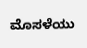ಮೊಸಳೆಯು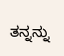ತನ್ನನ್ನು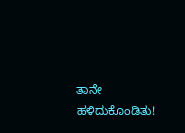ತಾನೇ ಹಳಿದುಕೊಂಡಿತು!